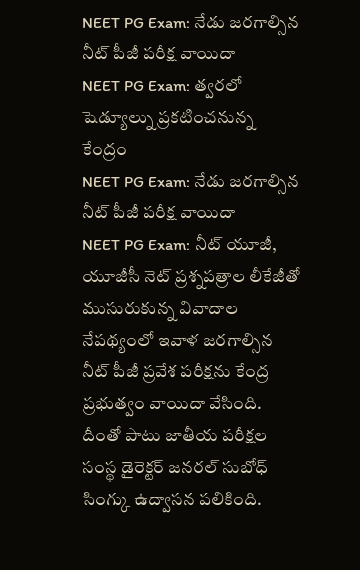NEET PG Exam: నేడు జరగాల్సిన నీట్ పీజీ పరీక్ష వాయిదా
NEET PG Exam: త్వరలో షెడ్యూల్ను ప్రకటించనున్న కేంద్రం
NEET PG Exam: నేడు జరగాల్సిన నీట్ పీజీ పరీక్ష వాయిదా
NEET PG Exam: నీట్ యూజీ, యూజీసీ నెట్ ప్రశ్నపత్రాల లీకేజీతో ముసురుకున్న వివాదాల నేపథ్యంలో ఇవాళ జరగాల్సిన నీట్ పీజీ ప్రవేశ పరీక్షను కేంద్ర ప్రభుత్వం వాయిదా వేసింది. దీంతో పాటు జాతీయ పరీక్షల సంస్థ డైరెక్టర్ జనరల్ సుబోధ్ సింగ్కు ఉద్వాసన పలికింది.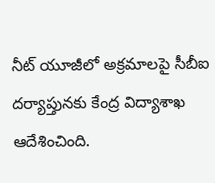నీట్ యూజీలో అక్రమాలపై సీబీఐ దర్యాప్తునకు కేంద్ర విద్యాశాఖ ఆదేశించింది.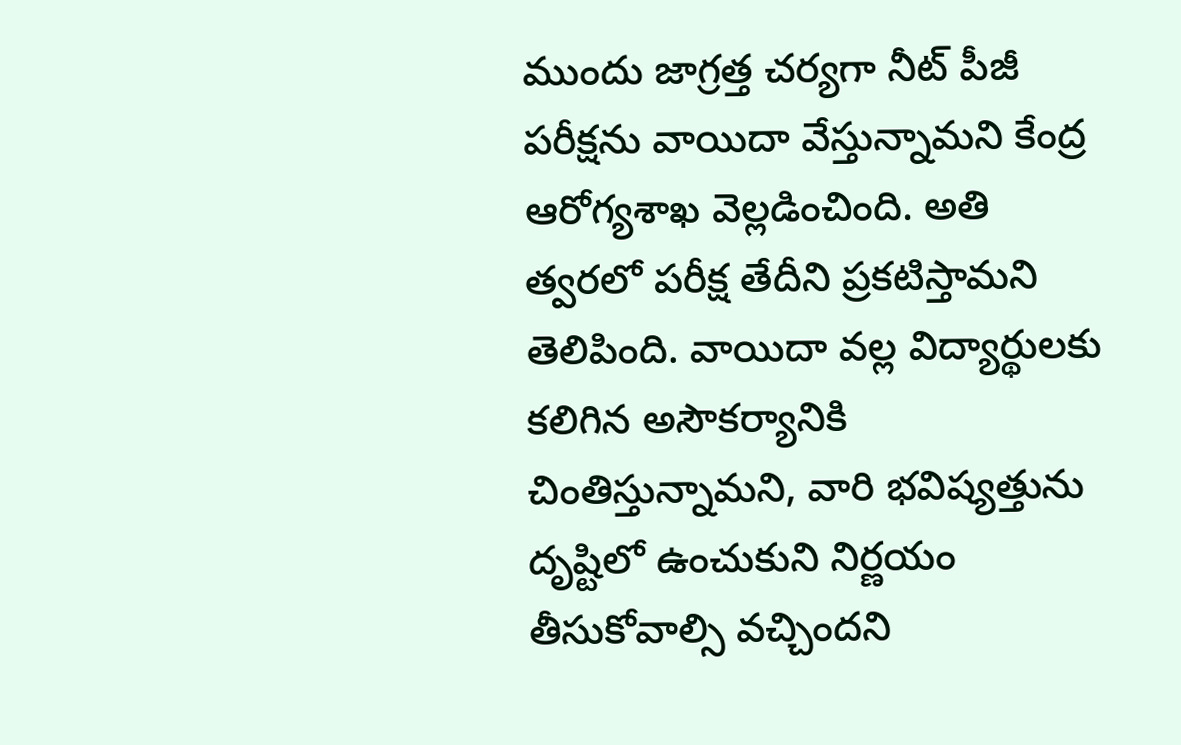ముందు జాగ్రత్త చర్యగా నీట్ పీజీ పరీక్షను వాయిదా వేస్తున్నామని కేంద్ర ఆరోగ్యశాఖ వెల్లడించింది. అతి త్వరలో పరీక్ష తేదీని ప్రకటిస్తామని తెలిపింది. వాయిదా వల్ల విద్యార్థులకు కలిగిన అసౌకర్యానికి చింతిస్తున్నామని, వారి భవిష్యత్తును దృష్టిలో ఉంచుకుని నిర్ణయం తీసుకోవాల్సి వచ్చిందని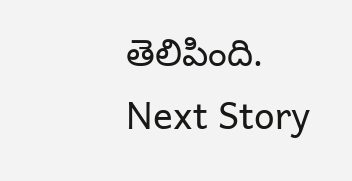తెలిపింది.
Next Story